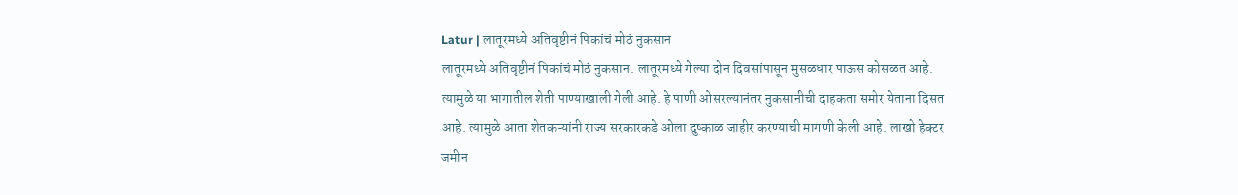Latur | लातूरमध्ये अतिवृष्टीनं पिकांचं मोठं नुकसान
लातूरमध्ये अतिवृष्टीनं पिकांचं मोठं नुकसान. लातूरमध्ये गेल्या दोन दिवसांपासून मुसळधार पाऊस कोसळत आहे. त्यामुळे या भागातील शेती पाण्याखाली गेली आहे. हे पाणी ओसरल्यानंतर नुकसानीची दाहकता समोर येताना दिसत आहे. त्यामुळे आता शेतकऱ्यांनी राज्य सरकारकडे ओला दुष्काळ जाहीर करण्याची मागणी केली आहे. लाखो हेक्टर जमीन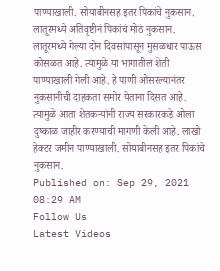पाण्याखाली. सोयाबीनसह इतर पिकांचे नुकसान.
लातूरमध्ये अतिवृष्टीनं पिकांचं मोठं नुकसान. लातूरमध्ये गेल्या दोन दिवसांपासून मुसळधार पाऊस कोसळत आहे. त्यामुळे या भागातील शेती पाण्याखाली गेली आहे. हे पाणी ओसरल्यानंतर नुकसानीची दाहकता समोर येताना दिसत आहे. त्यामुळे आता शेतकऱ्यांनी राज्य सरकारकडे ओला दुष्काळ जाहीर करण्याची मागणी केली आहे. लाखो हेक्टर जमीन पाण्याखाली. सोयाबीनसह इतर पिकांचे नुकसान.
Published on: Sep 29, 2021 08:29 AM
Follow Us
Latest Videos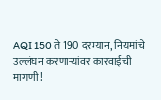AQI 150 ते 190 दरम्यान, नियमांचे उल्लंघन करणाऱ्यांवर कारवाईची मागणी!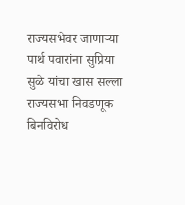राज्यसभेवर जाणाऱ्या पार्थ पवारांना सुप्रिया सुळे यांचा खास सल्ला
राज्यसभा निवडणूक बिनविरोध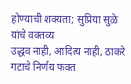होण्याची शक्यता; सुप्रिया सुळे यांचे वक्तव्य
उद्धव नाही, आदित्य नाही, ठाकरे गटाचे निर्णय फक्त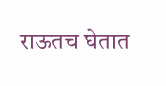राऊतच घेतात